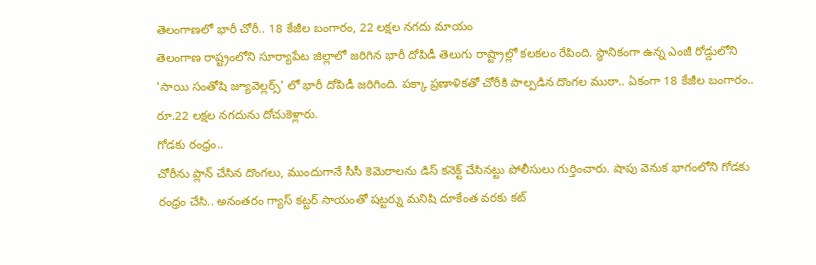తెలంగాణలో భారీ చోరీ.. 18 కేజీల బంగారం, 22 లక్షల నగదు మాయం
తెలంగాణ రాష్ట్రంలోని సూర్యాపేట జిల్లాలో జరిగిన భారీ దోపిడీ తెలుగు రాష్ట్రాల్లో కలకలం రేపింది. స్థానికంగా ఉన్న ఎంజీ రోడ్డులోని 'సాయి సంతోషి జ్యూవెల్లర్స్' లో భారీ దోపిడీ జరిగింది. పక్కా ప్రణాళికతో చోరీకి పాల్పడిన దొంగల ముఠా.. ఏకంగా 18 కేజీల బంగారం.. రూ.22 లక్షల నగదును దోచుకెళ్లారు.
గోడకు రంధ్రం..
చోరీను ప్లాన్ చేసిన దొంగలు, ముందుగానే సీసీ కెమెరాలను డిస్ కనెక్ట్ చేసినట్టు పోలీసులు గుర్తించారు. షాపు వెనుక భాగంలోని గోడకు రంధ్రం చేసి.. అనంతరం గ్యాస్ కట్టర్ సాయంతో షట్టర్ను మనిషి దూకేంత వరకు కట్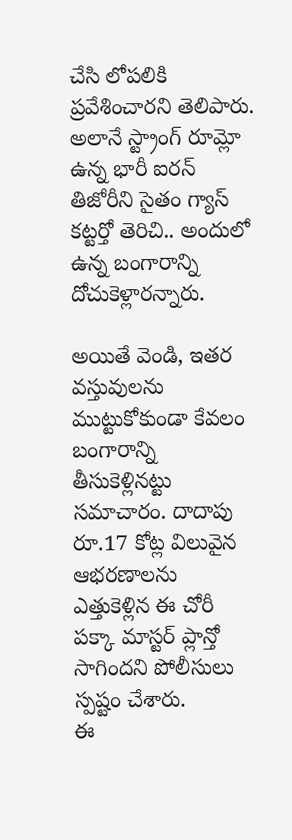చేసి లోపలికి ప్రవేశించారని తెలిపారు. అలానే స్ట్రాంగ్ రూమ్లో ఉన్న భారీ ఐరన్ తిజోరీని సైతం గ్యాస్ కట్టర్తో తెరిచి.. అందులో ఉన్న బంగారాన్ని దోచుకెళ్లారన్నారు.

అయితే వెండి, ఇతర వస్తువులను ముట్టుకోకుండా కేవలం బంగారాన్ని తీసుకెళ్లినట్టు సమాచారం. దాదాపు రూ.17 కోట్ల విలువైన ఆభరణాలను ఎత్తుకెళ్లిన ఈ చోరీ పక్కా మాస్టర్ ప్లాన్తో సాగిందని పోలీసులు స్పష్టం చేశారు.
ఈ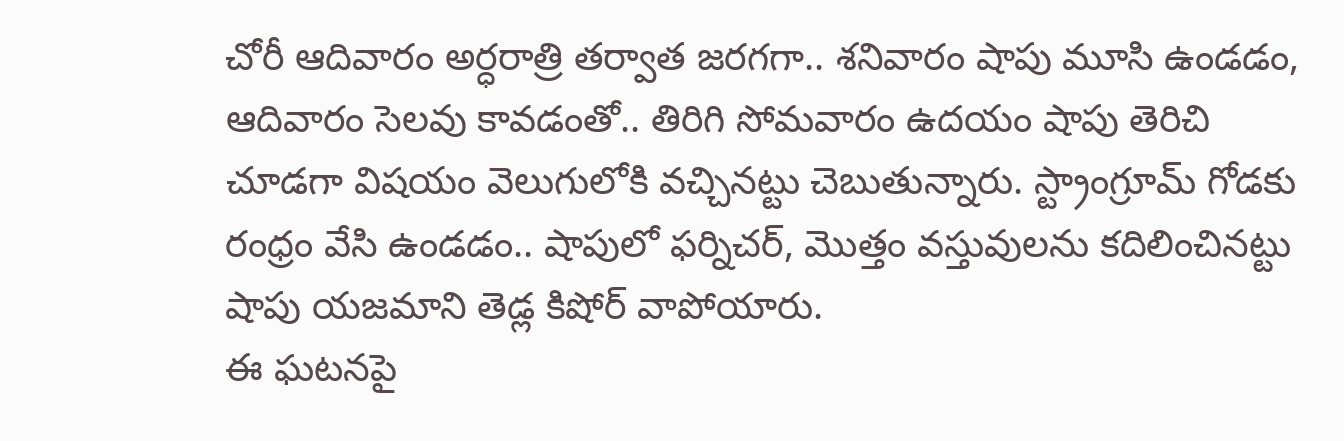చోరీ ఆదివారం అర్ధరాత్రి తర్వాత జరగగా.. శనివారం షాపు మూసి ఉండడం, ఆదివారం సెలవు కావడంతో.. తిరిగి సోమవారం ఉదయం షాపు తెరిచి చూడగా విషయం వెలుగులోకి వచ్చినట్టు చెబుతున్నారు. స్ట్రాంగ్రూమ్ గోడకు రంధ్రం వేసి ఉండడం.. షాపులో ఫర్నిచర్, మొత్తం వస్తువులను కదిలించినట్టు షాపు యజమాని తెడ్ల కిషోర్ వాపోయారు.
ఈ ఘటనపై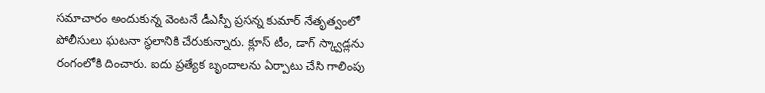సమాచారం అందుకున్న వెంటనే డీఎస్పీ ప్రసన్న కుమార్ నేతృత్వంలో పోలీసులు ఘటనా స్థలానికి చేరుకున్నారు. క్లూస్ టీం, డాగ్ స్క్వాడ్లను రంగంలోకి దించారు. ఐదు ప్రత్యేక బృందాలను ఏర్పాటు చేసి గాలింపు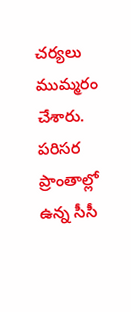చర్యలు ముమ్మరం చేశారు. పరిసర ప్రాంతాల్లో ఉన్న సీసీ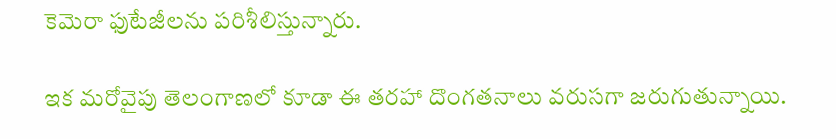కెమెరా ఫుటేజీలను పరిశీలిస్తున్నారు.

ఇక మరోవైపు తెలంగాణలో కూడా ఈ తరహా దొంగతనాలు వరుసగా జరుగుతున్నాయి.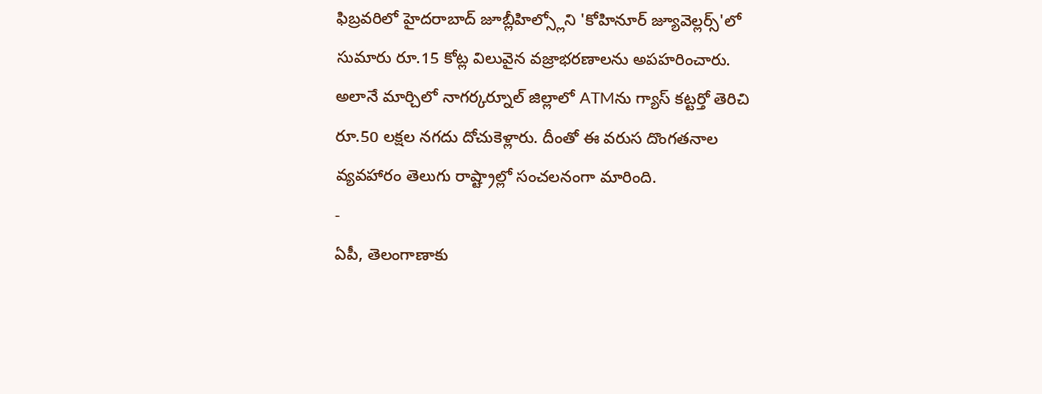ఫిబ్రవరిలో హైదరాబాద్ జూబ్లీహిల్స్లోని 'కోహినూర్ జ్యూవెల్లర్స్'లో సుమారు రూ.15 కోట్ల విలువైన వజ్రాభరణాలను అపహరించారు. అలానే మార్చిలో నాగర్కర్నూల్ జిల్లాలో ATMను గ్యాస్ కట్టర్తో తెరిచి రూ.50 లక్షల నగదు దోచుకెళ్లారు. దీంతో ఈ వరుస దొంగతనాల వ్యవహారం తెలుగు రాష్ట్రాల్లో సంచలనంగా మారింది.
-
ఏపీ, తెలంగాణాకు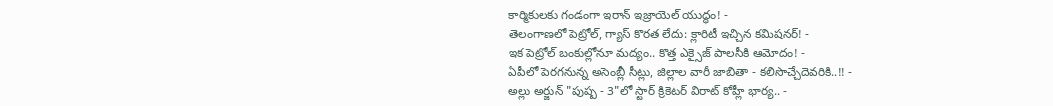కార్మికులకు గండంగా ఇరాన్ ఇజ్రాయెల్ యుద్ధం! -
తెలంగాణలో పెట్రోల్, గ్యాస్ కొరత లేదు: క్లారిటీ ఇచ్చిన కమిషనర్! -
ఇక పెట్రోల్ బంకుల్లోనూ మద్యం.. కొత్త ఎక్సైజ్ పాలసీకి ఆమోదం! -
ఏపీలో పెరగనున్న అసెంబ్లీ సీట్లు, జిల్లాల వారీ జాబితా - కలిసొచ్చేదెవరికి..!! -
అల్లు అర్జున్ "పుష్ప - 3"లో స్టార్ క్రికెటర్ విరాట్ కోహ్లీ భార్య.. -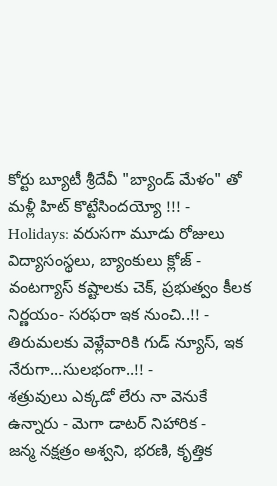కోర్టు బ్యూటీ శ్రీదేవీ "బ్యాండ్ మేళం" తో మళ్లీ హిట్ కొట్టేసిందయ్యో !!! -
Holidays: వరుసగా మూడు రోజులు విద్యాసంస్థలు, బ్యాంకులు క్లోజ్ -
వంటగ్యాస్ కష్టాలకు చెక్, ప్రభుత్వం కీలక నిర్ణయం- సరఫరా ఇక నుంచి..!! -
తిరుమలకు వెళ్లేవారికి గుడ్ న్యూస్, ఇక నేరుగా...సులభంగా..!! -
శత్రువులు ఎక్కడో లేరు నా వెనుకే ఉన్నారు - మెగా డాటర్ నిహారిక -
జన్మ నక్షత్రం అశ్వని, భరణి, కృత్తిక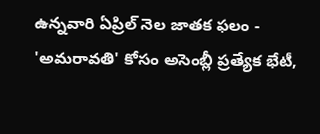ఉన్నవారి ఏప్రిల్ నెల జాతక ఫలం -
'అమరావతి' కోసం అసెంబ్లీ ప్రత్యేక భేటీ,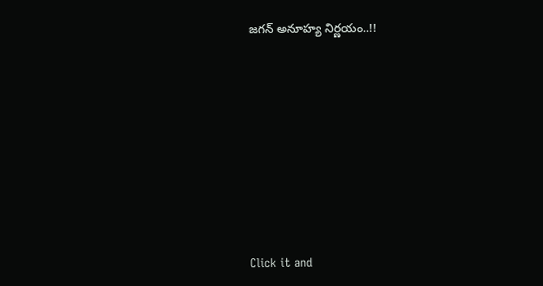జగన్ అనూహ్య నిర్ణయం..!!












Click it and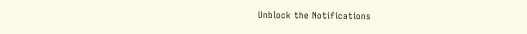Unblock the Notifications